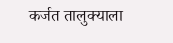कर्जत तालुक्याला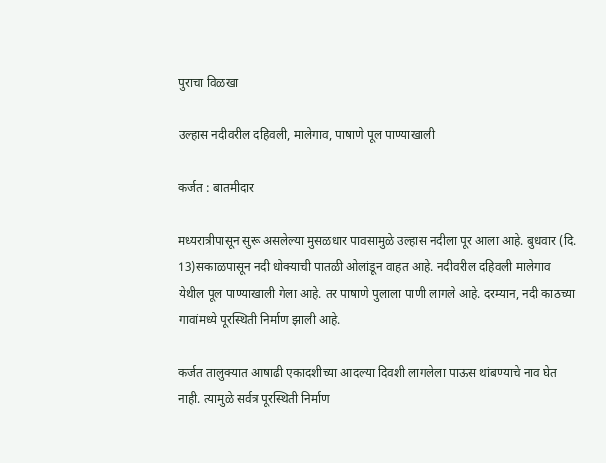पुराचा विळखा

उल्हास नदीवरील दहिवली, मालेगाव, पाषाणे पूल पाण्याखाली

कर्जत : बातमीदार

मध्यरात्रीपासून सुरू असलेल्या मुसळधार पावसामुळे उल्हास नदीला पूर आला आहे. बुधवार (दि. 13)सकाळपासून नदी धोक्याची पातळी ओलांडून वाहत आहे. नदीवरील दहिवली मालेगाव येथील पूल पाण्याखाली गेला आहे. तर पाषाणे पुलाला पाणी लागले आहे. दरम्यान, नदी काठच्या गावांमध्ये पूरस्थिती निर्माण झाली आहे.

कर्जत तालुक्यात आषाढी एकादशीच्या आदल्या दिवशी लागलेला पाऊस थांबण्याचे नाव घेत नाही. त्यामुळे सर्वत्र पूरस्थिती निर्माण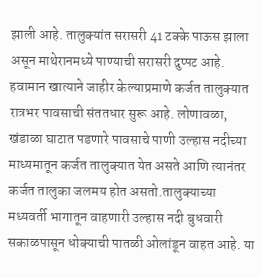झाली आहे. तालुक्यांत सरासरी 41 टक्के पाऊस झाला असून माथेरानमध्ये पाण्याची सरासरी दुप्पट आहे. हवामान खात्याने जाहीर केल्याप्रमाणे कर्जत तालुक्यात रात्रभर पावसाची संततधार सुरू आहे. लोणावळा, खंडाळा घाटात पडणारे पावसाचे पाणी उल्हास नदीच्या माध्यमातून कर्जत तालुक्यात येत असते आणि त्यानंतर कर्जत तालुका जलमय होत असतो.तालुक्याच्या मध्यवर्ती भागातून वाहणारी उल्हास नदी बुधवारी सकाळपासून धोक्याची पातळी ओलांडून वाहत आहे. या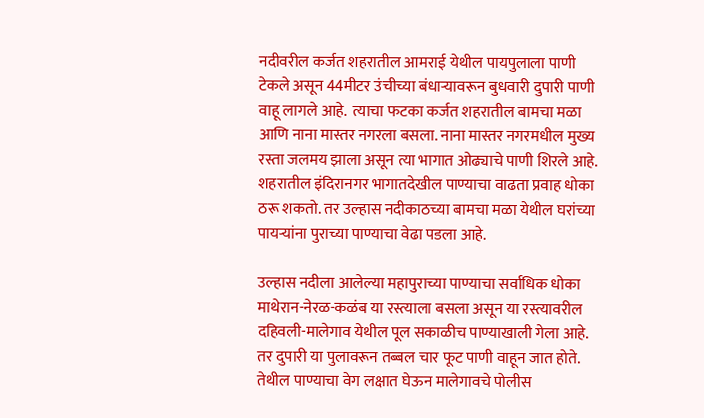नदीवरील कर्जत शहरातील आमराई येथील पायपुलाला पाणी टेकले असून 44मीटर उंचीच्या बंधार्‍यावरून बुधवारी दुपारी पाणी वाहू लागले आहे.  त्याचा फटका कर्जत शहरातील बामचा मळा आणि नाना मास्तर नगरला बसला. नाना मास्तर नगरमधील मुख्य रस्ता जलमय झाला असून त्या भागात ओढ्याचे पाणी शिरले आहे. शहरातील इंदिरानगर भागातदेखील पाण्याचा वाढता प्रवाह धोका ठरू शकतो. तर उल्हास नदीकाठच्या बामचा मळा येथील घरांच्या पायर्‍यांना पुराच्या पाण्याचा वेढा पडला आहे.

उल्हास नदीला आलेल्या महापुराच्या पाण्याचा सर्वाधिक धोका माथेरान-नेरळ-कळंब या रस्त्याला बसला असून या रस्त्यावरील दहिवली-मालेगाव येथील पूल सकाळीच पाण्याखाली गेला आहे. तर दुपारी या पुलावरून तब्बल चार फूट पाणी वाहून जात होते. तेथील पाण्याचा वेग लक्षात घेऊन मालेगावचे पोलीस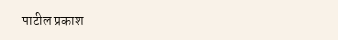पाटील प्रकाश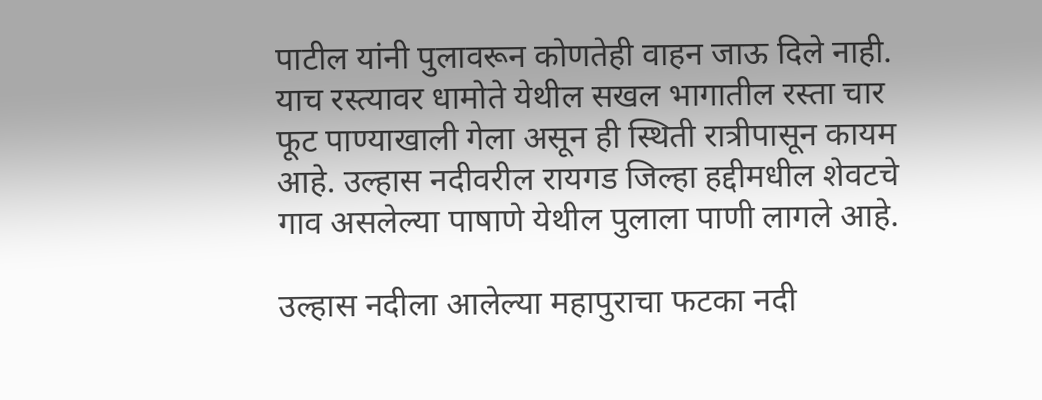पाटील यांनी पुलावरून कोणतेही वाहन जाऊ दिले नाही. याच रस्त्यावर धामोते येथील सखल भागातील रस्ता चार फूट पाण्याखाली गेला असून ही स्थिती रात्रीपासून कायम आहे. उल्हास नदीवरील रायगड जिल्हा हद्दीमधील शेवटचे गाव असलेल्या पाषाणे येथील पुलाला पाणी लागले आहे.

उल्हास नदीला आलेल्या महापुराचा फटका नदी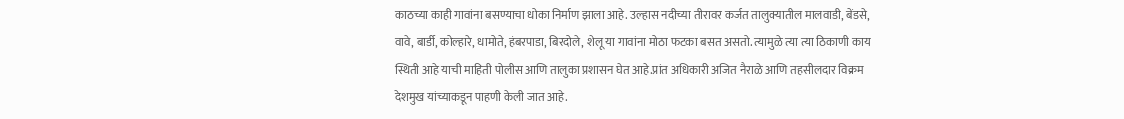काठच्या काही गावांना बसण्याचा धोका निर्माण झाला आहे. उल्हास नदीच्या तीरावर कर्जत तालुक्यातील मालवाडी, बेंडसे, वावे, बार्डी, कोल्हारे, धामोते, हंबरपाडा, बिरदोले, शेलू या गावांना मोठा फटका बसत असतो. त्यामुळे त्या त्या ठिकाणी काय स्थिती आहे याची माहिती पोलीस आणि तालुका प्रशासन घेत आहे.प्रांत अधिकारी अजित नैराळे आणि तहसीलदार विक्रम देशमुख यांच्याकडून पाहणी केली जात आहे.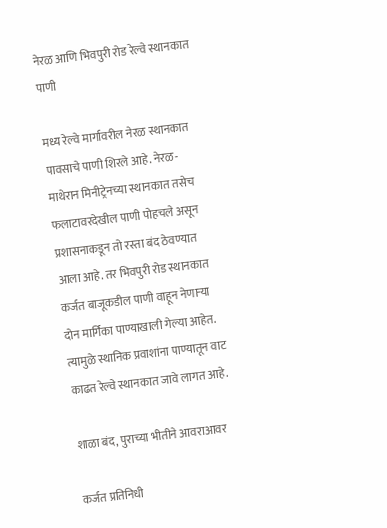नेरळ आणि भिवपुरी रोड रेल्वे स्थानकात पाणी

मध्य रेल्वे मार्गावरील नेरळ स्थानकात पावसाचे पाणी शिरले आहे. नेरळ-माथेरान मिनीट्रेनच्या स्थानकात तसेच फलाटावरदेखील पाणी पोहचले असून प्रशासनाकडून तो रस्ता बंद ठेवण्यात आला आहे. तर भिवपुरी रोड स्थानकात कर्जत बाजूकडील पाणी वाहून नेणार्‍या दोन मार्गिका पाण्याखाली गेल्या आहेत. त्यामुळे स्थानिक प्रवाशांना पाण्यातून वाट काढत रेल्वे स्थानकात जावे लागत आहे.

शाळा बंद, पुराच्या भीतीने आवराआवर

कर्जत प्रतिनिधी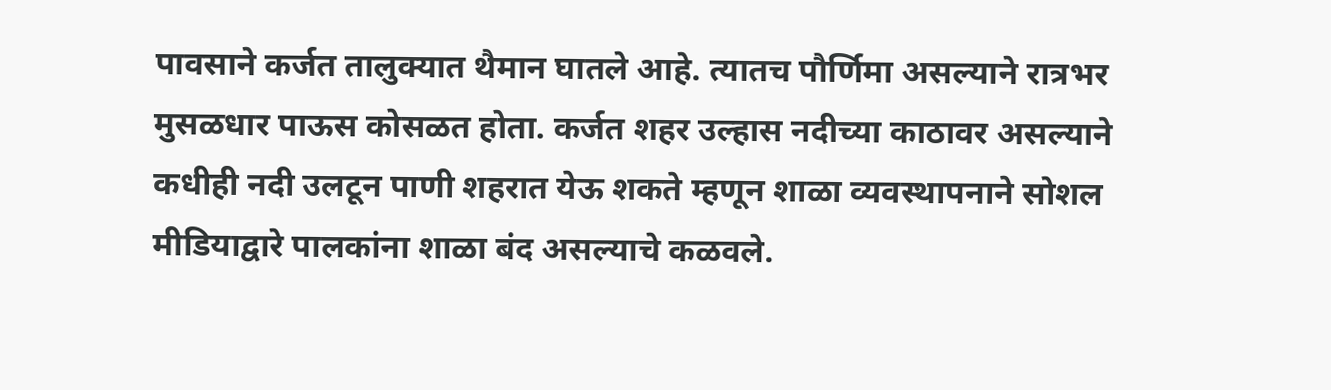पावसाने कर्जत तालुक्यात थैमान घातले आहे. त्यातच पौर्णिमा असल्याने रात्रभर मुसळधार पाऊस कोसळत होता. कर्जत शहर उल्हास नदीच्या काठावर असल्याने कधीही नदी उलटून पाणी शहरात येऊ शकते म्हणून शाळा व्यवस्थापनाने सोशल मीडियाद्वारे पालकांना शाळा बंद असल्याचे कळवले.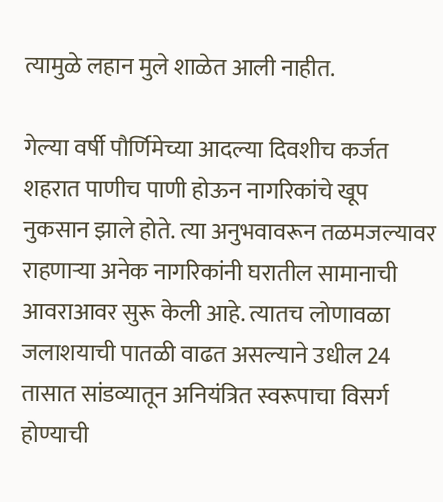त्यामुळे लहान मुले शाळेत आली नाहीत.

गेल्या वर्षी पौर्णिमेच्या आदल्या दिवशीच कर्जत शहरात पाणीच पाणी होऊन नागरिकांचे खूप नुकसान झाले होते. त्या अनुभवावरून तळमजल्यावर राहणार्‍या अनेक नागरिकांनी घरातील सामानाची आवराआवर सुरू केली आहे. त्यातच लोणावळा जलाशयाची पातळी वाढत असल्याने उधील 24 तासात सांडव्यातून अनियंत्रित स्वरूपाचा विसर्ग होण्याची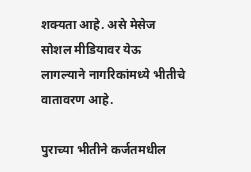शक्यता आहे. असे मेसेज सोशल मीडियावर येऊ लागल्याने नागरिकांमध्ये भीतीचे वातावरण आहे.

पुराच्या भीतीने कर्जतमधील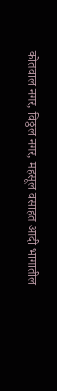कोतवाल नगर, विठ्ठल नगर, महसूल वसाहत आदी भागातील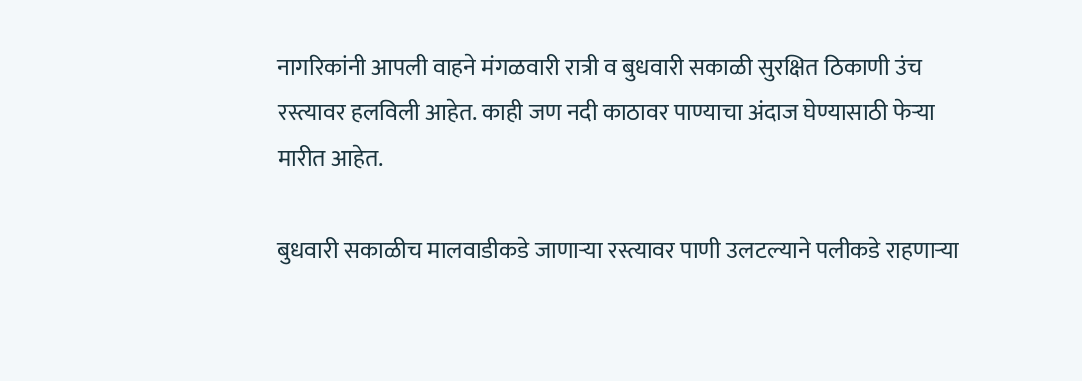नागरिकांनी आपली वाहने मंगळवारी रात्री व बुधवारी सकाळी सुरक्षित ठिकाणी उंच रस्त्यावर हलविली आहेत. काही जण नदी काठावर पाण्याचा अंदाज घेण्यासाठी फेर्‍या मारीत आहेत.

बुधवारी सकाळीच मालवाडीकडे जाणार्‍या रस्त्यावर पाणी उलटल्याने पलीकडे राहणार्‍या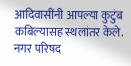आदिवासींनी आपल्या कुटुंब कबिल्यासह स्थलांतर केले.  नगर परिषद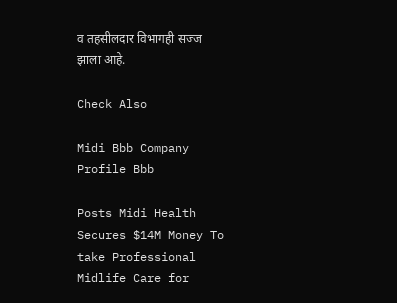व तहसीलदार विभागही सज्ज झाला आहे.

Check Also

Midi Bbb Company Profile Bbb

Posts Midi Health Secures $14M Money To take Professional Midlife Care for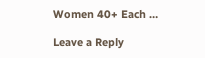Women 40+ Each …

Leave a Reply